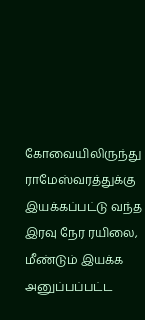கோவையிலிருந்து ராமேஸ்வரத்துக்கு இயக்கப்பட்டு வந்த இரவு நேர ரயிலை, மீண்டும் இயக்க அனுப்பப்பட்ட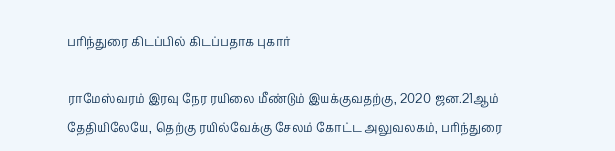பரிந்துரை கிடப்பில் கிடப்பதாக புகார்

ராமேஸ்வரம் இரவு நேர ரயிலை மீண்டும் இயக்குவதற்கு, 2020 ஜன.21ஆம் தேதியிலேயே, தெற்கு ரயில்வேக்கு சேலம் கோட்ட அலுவலகம், பரிந்துரை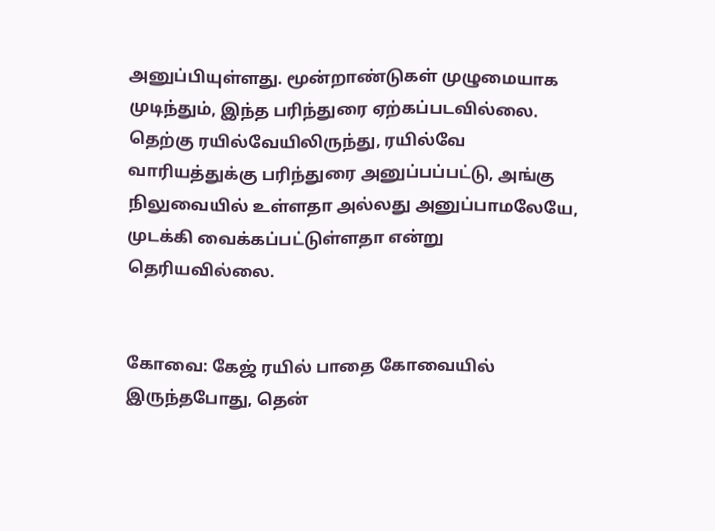அனுப்பியுள்ளது. மூன்றாண்டுகள் முழுமையாக முடிந்தும், இந்த பரிந்துரை ஏற்கப்படவில்லை. தெற்கு ரயில்வேயிலிருந்து, ரயில்வே வாரியத்துக்கு பரிந்துரை அனுப்பப்பட்டு, அங்கு நிலுவையில் உள்ளதா அல்லது அனுப்பாமலேயே, முடக்கி வைக்கப்பட்டுள்ளதா என்று தெரியவில்லை.


கோவை: கேஜ் ரயில் பாதை கோவையில் இருந்தபோது, தென்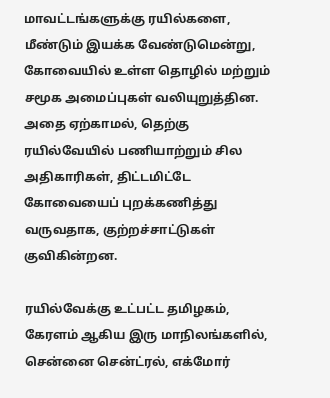மாவட்டங்களுக்கு ரயில்களை, மீண்டும் இயக்க வேண்டுமென்று, கோவையில் உள்ள தொழில் மற்றும் சமூக அமைப்புகள் வலியுறுத்தின. அதை ஏற்காமல், தெற்கு ரயில்வேயில் பணியாற்றும் சில அதிகாரிகள், திட்டமிட்டே கோவையைப் புறக்கணித்து வருவதாக, குற்றச்சாட்டுகள் குவிகின்றன.

ரயில்வேக்கு உட்பட்ட தமிழகம், கேரளம் ஆகிய இரு மாநிலங்களில், சென்னை சென்ட்ரல், எக்மோர்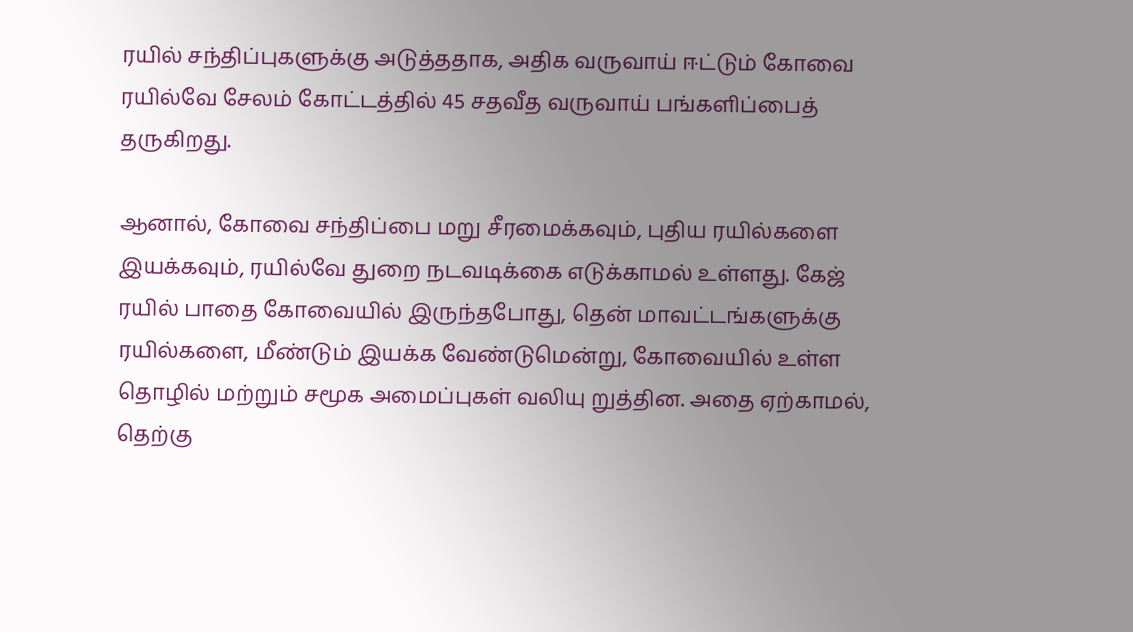ரயில் சந்திப்புகளுக்கு அடுத்ததாக, அதிக வருவாய் ஈட்டும் கோவை ரயில்வே சேலம் கோட்டத்தில் 45 சதவீத வருவாய் பங்களிப்பைத் தருகிறது.

ஆனால், கோவை சந்திப்பை மறு சீரமைக்கவும், புதிய ரயில்களை இயக்கவும், ரயில்வே துறை நடவடிக்கை எடுக்காமல் உள்ளது. கேஜ் ரயில் பாதை கோவையில் இருந்தபோது, தென் மாவட்டங்களுக்கு ரயில்களை, மீண்டும் இயக்க வேண்டுமென்று, கோவையில் உள்ள தொழில் மற்றும் சமூக அமைப்புகள் வலியு றுத்தின. அதை ஏற்காமல், தெற்கு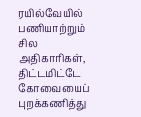ரயில்வேயில் பணியாற்றும் சில அதிகாரிகள், திட்டமிட்டே கோவையைப் புறக்கணித்து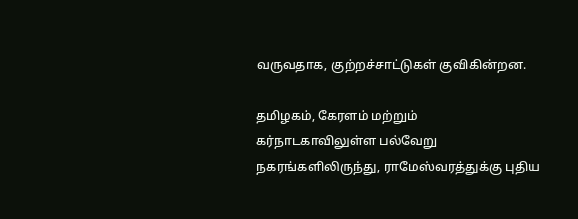வருவதாக, குற்றச்சாட்டுகள் குவிகின்றன.

தமிழகம், கேரளம் மற்றும் கர்நாடகாவிலுள்ள பல்வேறு நகரங்களிலிருந்து, ராமேஸ்வரத்துக்கு புதிய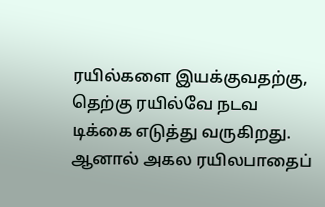ரயில்களை இயக்குவதற்கு, தெற்கு ரயில்வே நடவ டிக்கை எடுத்து வருகிறது. ஆனால் அகல ரயிலபாதைப்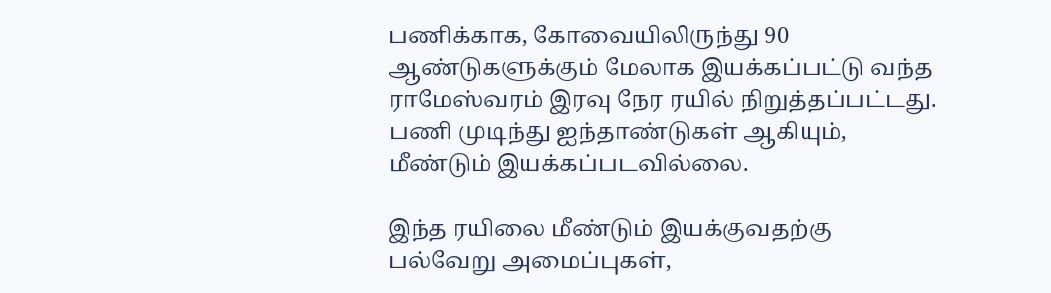பணிக்காக, கோவையிலிருந்து 90 ஆண்டுகளுக்கும் மேலாக இயக்கப்பட்டு வந்த ராமேஸ்வரம் இரவு நேர ரயில் நிறுத்தப்பட்டது. பணி முடிந்து ஐந்தாண்டுகள் ஆகியும், மீண்டும் இயக்கப்படவில்லை.

இந்த ரயிலை மீண்டும் இயக்குவதற்கு பல்வேறு அமைப்புகள்,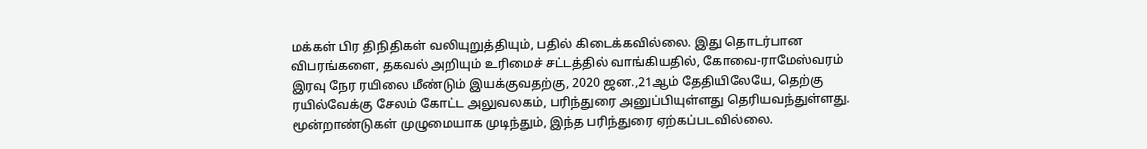மக்கள் பிர திநிதிகள் வலியுறுத்தியும், பதில் கிடைக்கவில்லை. இது தொடர்பான விபரங்களை, தகவல் அறியும் உரிமைச் சட்டத்தில் வாங்கியதில், கோவை-ராமேஸ்வரம் இரவு நேர ரயிலை மீண்டும் இயக்குவதற்கு, 2020 ஜன.,21ஆம் தேதியிலேயே, தெற்கு ரயில்வேக்கு சேலம் கோட்ட அலுவலகம், பரிந்துரை அனுப்பியுள்ளது தெரியவந்துள்ளது. மூன்றாண்டுகள் முழுமையாக முடிந்தும், இந்த பரிந்துரை ஏற்கப்படவில்லை.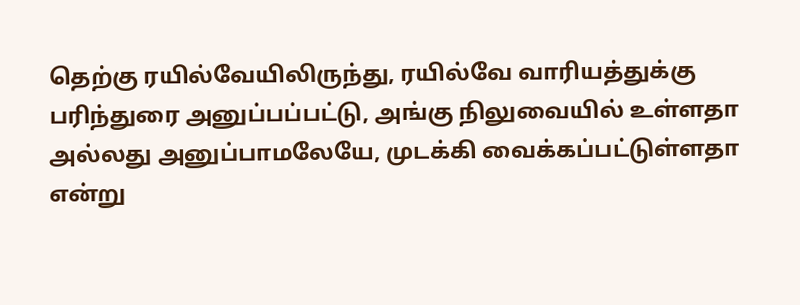தெற்கு ரயில்வேயிலிருந்து, ரயில்வே வாரியத்துக்கு பரிந்துரை அனுப்பப்பட்டு, அங்கு நிலுவையில் உள்ளதா அல்லது அனுப்பாமலேயே, முடக்கி வைக்கப்பட்டுள்ளதா என்று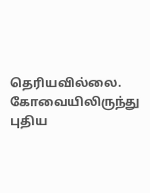தெரியவில்லை. கோவையிலிருந்து புதிய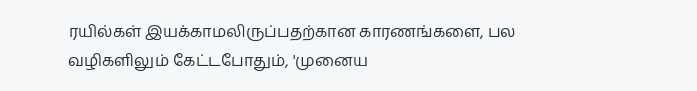ரயில்கள் இயக்காமலிருப்பதற்கான காரணங்களை, பல வழிகளிலும் கேட்டபோதும், 'முனைய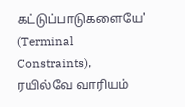கட்டுப்பாடுகளையே' (Terminal Constraints), ரயில்வே வாரியம்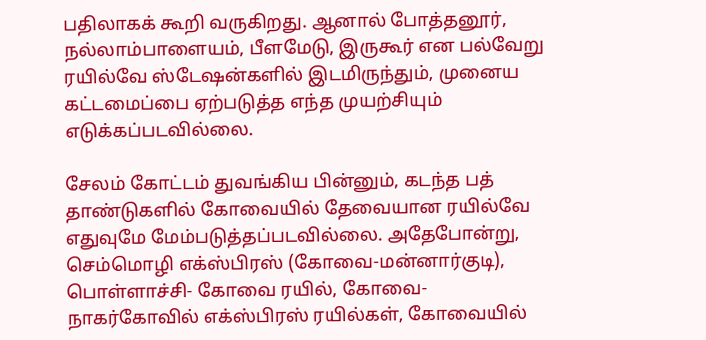பதிலாகக் கூறி வருகிறது. ஆனால் போத்தனூர், நல்லாம்பாளையம், பீளமேடு, இருகூர் என பல்வேறு ரயில்வே ஸ்டேஷன்களில் இடமிருந்தும், முனைய கட்டமைப்பை ஏற்படுத்த எந்த முயற்சியும் எடுக்கப்படவில்லை.

சேலம் கோட்டம் துவங்கிய பின்னும், கடந்த பத் தாண்டுகளில் கோவையில் தேவையான ரயில்வே எதுவுமே மேம்படுத்தப்படவில்லை. அதேபோன்று, செம்மொழி எக்ஸ்பிரஸ் (கோவை-மன்னார்குடி), பொள்ளாச்சி- கோவை ரயில், கோவை- நாகர்கோவில் எக்ஸ்பிரஸ் ரயில்கள், கோவையில்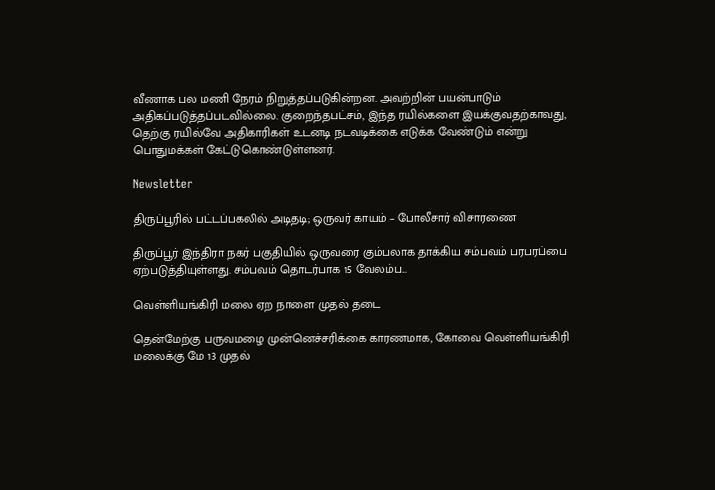வீணாக பல மணி நேரம் நிறுத்தப்படுகின்றன. அவற்றின் பயன்பாடும் அதிகப்படுத்தப்படவில்லை. குறைந்தபட்சம், இந்த ரயில்களை இயக்குவதற்காவது, தெற்கு ரயில்வே அதிகாரிகள் உடனடி நடவடிக்கை எடுக்க வேண்டும் என்று பொதுமக்கள் கேட்டுகொண்டுள்ளனர்.

Newsletter

திருப்பூரில் பட்டப்பகலில் அடிதடி; ஒருவர் காயம் – போலீசார் விசாரணை

திருப்பூர் இந்திரா நகர் பகுதியில் ஒருவரை கும்பலாக தாக்கிய சம்பவம் பரபரப்பை ஏற்படுத்தியுள்ளது. சம்பவம் தொடர்பாக 15 வேலம்ப...

வெள்ளியங்கிரி மலை ஏற நாளை முதல் தடை

தென்மேற்கு பருவமழை முன்னெச்சரிக்கை காரணமாக, கோவை வெள்ளியங்கிரி மலைக்கு மே 13 முதல்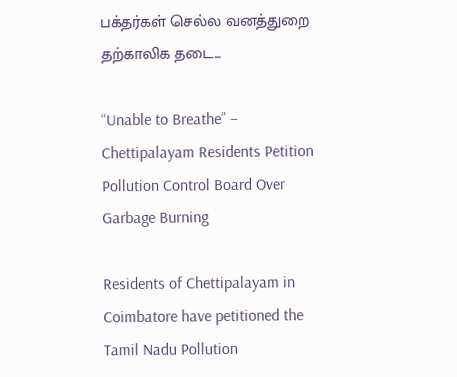பக்தர்கள் செல்ல வனத்துறை தற்காலிக தடை...

“Unable to Breathe” – Chettipalayam Residents Petition Pollution Control Board Over Garbage Burning

Residents of Chettipalayam in Coimbatore have petitioned the Tamil Nadu Pollution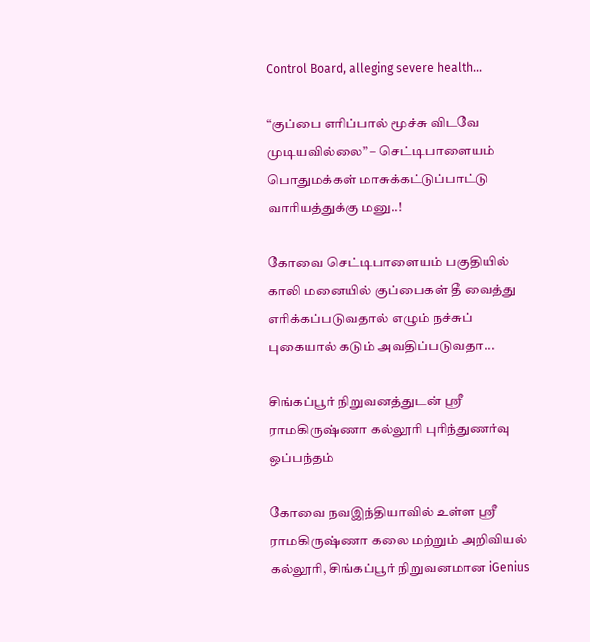Control Board, alleging severe health...

“குப்பை எரிப்பால் மூச்சு விடவே முடியவில்லை” – செட்டிபாளையம் பொதுமக்கள் மாசுக்கட்டுப்பாட்டு வாரியத்துக்கு மனு..!

கோவை செட்டிபாளையம் பகுதியில் காலி மனையில் குப்பைகள் தீ வைத்து எரிக்கப்படுவதால் எழும் நச்சுப் புகையால் கடும் அவதிப்படுவதா...

சிங்கப்பூர் நிறுவனத்துடன் ஸ்ரீ ராமகிருஷ்ணா கல்லூரி புரிந்துணர்வு ஒப்பந்தம்

கோவை நவஇந்தியாவில் உள்ள ஸ்ரீ ராமகிருஷ்ணா கலை மற்றும் அறிவியல் கல்லூரி, சிங்கப்பூர் நிறுவனமான iGenius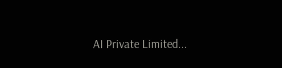AI Private Limited...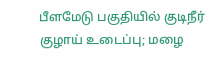பீளமேடு பகுதியில் குடிநீர் குழாய் உடைப்பு; மழை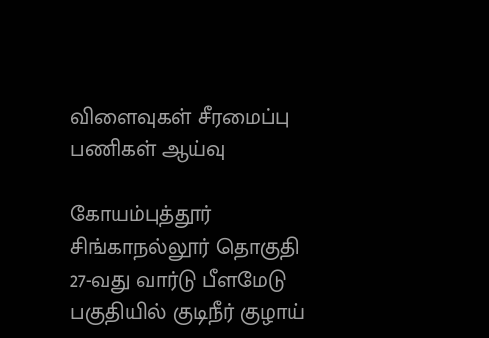விளைவுகள் சீரமைப்பு பணிகள் ஆய்வு

கோயம்புத்தூர் சிங்காநல்லூர் தொகுதி 27-வது வார்டு பீளமேடு பகுதியில் குடிநீர் குழாய்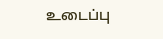உடைப்பு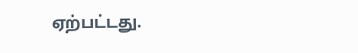ஏற்பட்டது.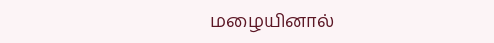மழையினால்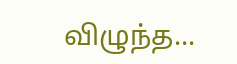விழுந்த...